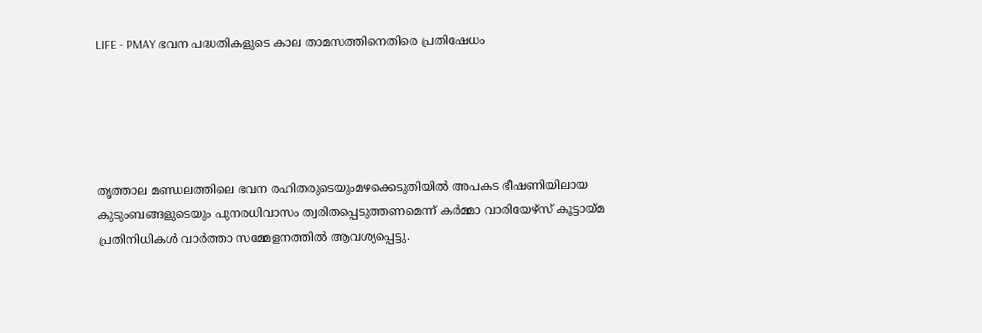LIFE - PMAY ഭവന പദ്ധതികളുടെ കാല താമസത്തിനെതിരെ പ്രതിഷേധം





തൃത്താല മണ്ഡലത്തിലെ ഭവന രഹിതരുടെയുംമഴക്കെടുതിയിൽ അപകട ഭീഷണിയിലായ കുടുംബങ്ങളുടെയും പുനരധിവാസം ത്വരിതപ്പെടുത്തണമെന്ന് കർമ്മാ വാരിയേഴ്സ് കൂട്ടായ്മ പ്രതിനിധികൾ വാർത്താ സമ്മേളനത്തിൽ ആവശ്യപ്പെട്ടു.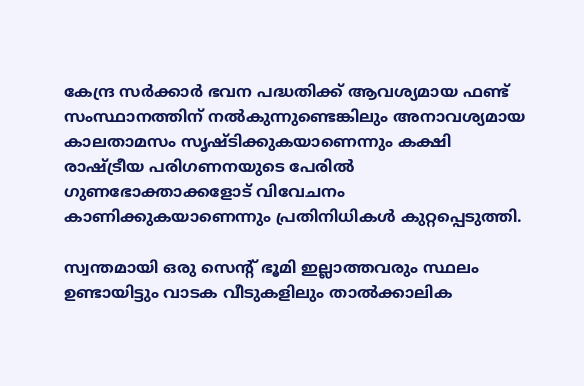കേന്ദ്ര സർക്കാർ ഭവന പദ്ധതിക്ക് ആവശ്യമായ ഫണ്ട് സംസ്ഥാനത്തിന് നൽകുന്നുണ്ടെങ്കിലും അനാവശ്യമായ കാലതാമസം സൃഷ്‌ടിക്കുകയാണെന്നും കക്ഷി രാഷ്ട്രീയ പരിഗണനയുടെ പേരിൽ ഗുണഭോക്താക്കളോട് വിവേചനം കാണിക്കുകയാണെന്നും പ്രതിനിധികൾ കുറ്റപ്പെടുത്തി.

സ്വന്തമായി ഒരു സെന്റ് ഭൂമി ഇല്ലാത്തവരും സ്ഥലം ഉണ്ടായിട്ടും വാടക വീടുകളിലും താൽക്കാലിക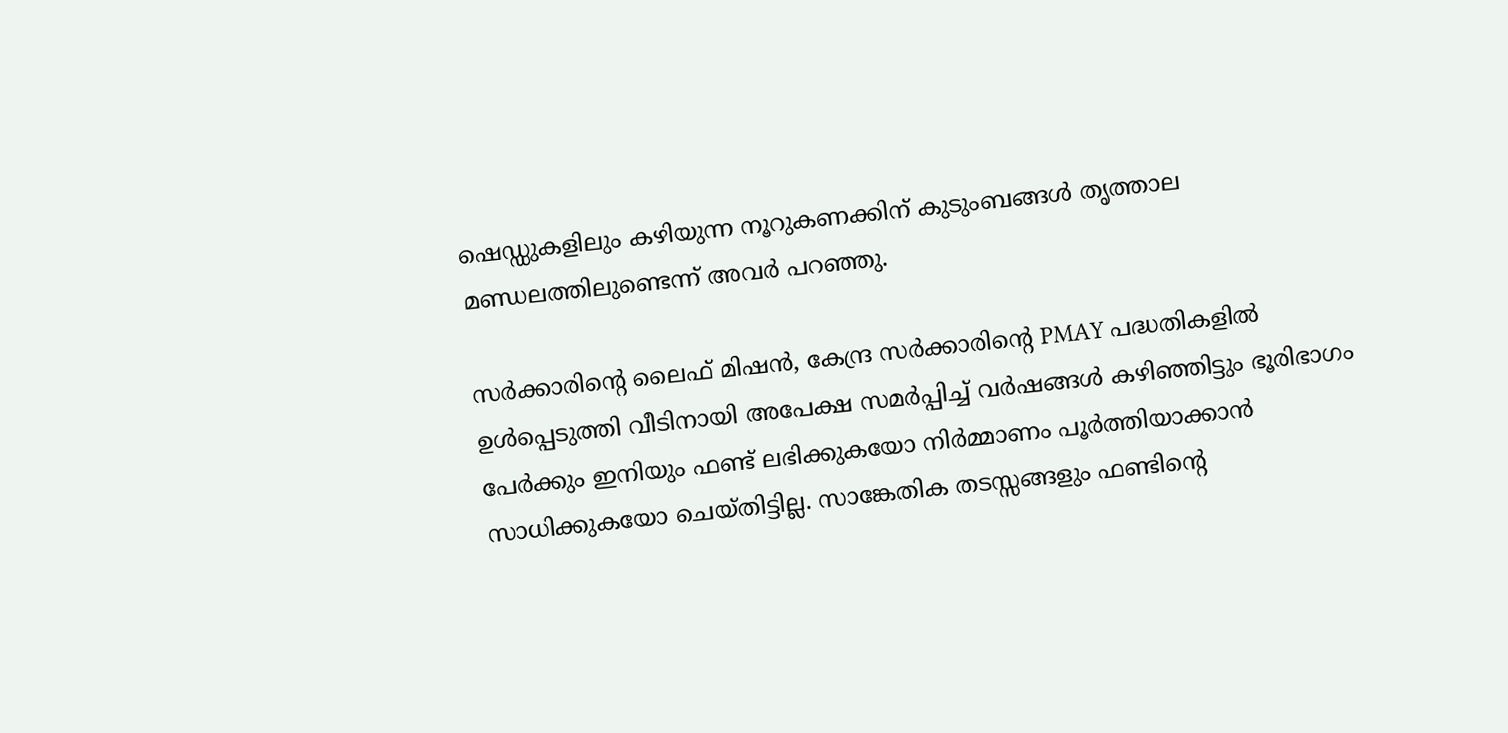ഷെഡ്ഡുകളിലും കഴിയുന്ന നൂറുകണക്കിന് കുടുംബങ്ങൾ തൃത്താല മണ്ഡലത്തിലുണ്ടെന്ന് അവർ പറഞ്ഞു.

സർക്കാരിന്റെ ലൈഫ് മിഷൻ, കേന്ദ്ര സർക്കാരിന്റെ PMAY പദ്ധതികളിൽ ഉൾപ്പെടുത്തി വീടിനായി അപേക്ഷ സമർപ്പിച്ച് വർഷങ്ങൾ കഴിഞ്ഞിട്ടും ഭൂരിഭാഗം പേർക്കും ഇനിയും ഫണ്ട് ലഭിക്കുകയോ നിർമ്മാണം പൂർത്തിയാക്കാൻ സാധിക്കുകയോ ചെയ്തിട്ടില്ല. സാങ്കേതിക തടസ്സങ്ങളും ഫണ്ടിന്റെ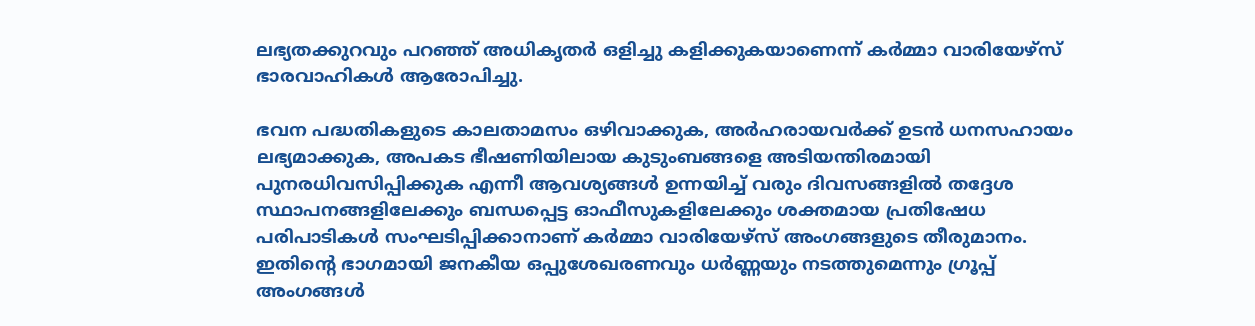ലഭ്യതക്കുറവും പറഞ്ഞ് അധികൃതർ ഒളിച്ചു കളിക്കുകയാണെന്ന് കർമ്മാ വാരിയേഴ്സ് ഭാരവാഹികൾ ആരോപിച്ചു.

ഭവന പദ്ധതികളുടെ കാലതാമസം ഒഴിവാക്കുക, അർഹരായവർക്ക് ഉടൻ ധനസഹായം ലഭ്യമാക്കുക, അപകട ഭീഷണിയിലായ കുടുംബങ്ങളെ അടിയന്തിരമായി പുനരധിവസിപ്പിക്കുക എന്നീ ആവശ്യങ്ങൾ ഉന്നയിച്ച് വരും ദിവസങ്ങളിൽ തദ്ദേശ സ്ഥാപനങ്ങളിലേക്കും ബന്ധപ്പെട്ട ഓഫീസുകളിലേക്കും ശക്തമായ പ്രതിഷേധ പരിപാടികൾ സംഘടിപ്പിക്കാനാണ് കർമ്മാ വാരിയേഴ്സ് അംഗങ്ങളുടെ തീരുമാനം. ഇതിന്റെ ഭാഗമായി ജനകീയ ഒപ്പുശേഖരണവും ധർണ്ണയും നടത്തുമെന്നും ഗ്രൂപ്പ് അംഗങ്ങൾ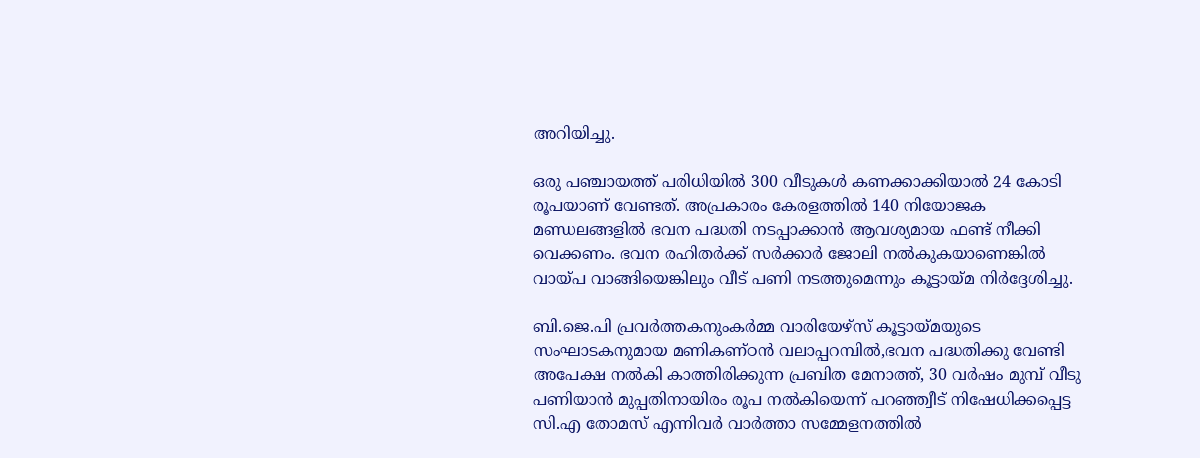അറിയിച്ചു.

ഒരു പഞ്ചായത്ത് പരിധിയിൽ 300 വീടുകൾ കണക്കാക്കിയാൽ 24 കോടി രൂപയാണ് വേണ്ടത്. അപ്രകാരം കേരളത്തിൽ 140 നിയോജക മണ്ഡലങ്ങളിൽ ഭവന പദ്ധതി നടപ്പാക്കാൻ ആവശ്യമായ ഫണ്ട് നീക്കി വെക്കണം. ഭവന രഹിതർക്ക് സർക്കാർ ജോലി നൽകുകയാണെങ്കിൽ വായ്‌പ വാങ്ങിയെങ്കിലും വീട് പണി നടത്തുമെന്നും കൂട്ടായ്മ നിർദ്ദേശിച്ചു.

ബി.ജെ.പി പ്രവർത്തകനുംകർമ്മ വാരിയേഴ്സ് കൂട്ടായ്മയുടെ സംഘാടകനുമായ മണികണ്ഠൻ വലാപ്പറമ്പിൽ,ഭവന പദ്ധതിക്കു വേണ്ടി അപേക്ഷ നൽകി കാത്തിരിക്കുന്ന പ്രബിത മേനാത്ത്, 30 വർഷം മുമ്പ് വീടു പണിയാൻ മുപ്പതിനായിരം രൂപ നൽകിയെന്ന് പറഞ്ഞ്വീട് നിഷേധിക്കപ്പെട്ട സി.എ തോമസ് എന്നിവർ വാർത്താ സമ്മേളനത്തിൽ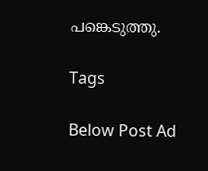പങ്കെടുത്തു.

Tags

Below Post Ad